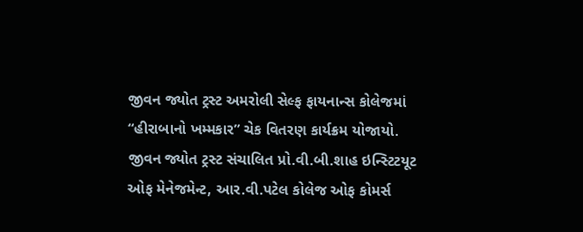જીવન જ્યોત ટ્રસ્ટ અમરોલી સેલ્ફ ફાયનાન્સ કોલેજમાં “હીરાબાનો ખમ્મકાર” ચેક વિતરણ કાર્યક્રમ યોજાયો.
જીવન જ્યોત ટ્રસ્ટ સંચાલિત પ્રો.વી.બી.શાહ ઇન્સ્ટિટયૂટ ઓફ મેનેજમેન્ટ, આર.વી.પટેલ કોલેજ ઓફ કોમર્સ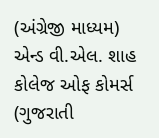(અંગ્રેજી માધ્યમ) એન્ડ વી.એલ. શાહ કોલેજ ઓફ કોમર્સ (ગુજરાતી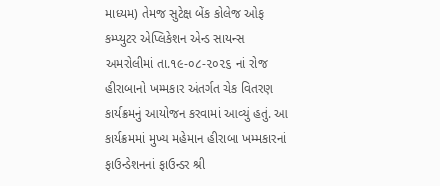માધ્યમ) તેમજ સુટેક્ષ બેંક કોલેજ ઓફ કમ્પ્યુટર એપ્લિકેશન એન્ડ સાયન્સ અમરોલીમાં તા.૧૯-૦૮-૨૦૨૬ નાં રોજ હીરાબાનો ખમ્મકાર અંતર્ગત ચેક વિતરણ કાર્યક્રમનું આયોજન કરવામાં આવ્યું હતું. આ કાર્યક્રમમાં મુખ્ય મહેમાન હીરાબા ખમ્મકારનાં ફાઉન્ડેશનનાં ફાઉન્ડર શ્રી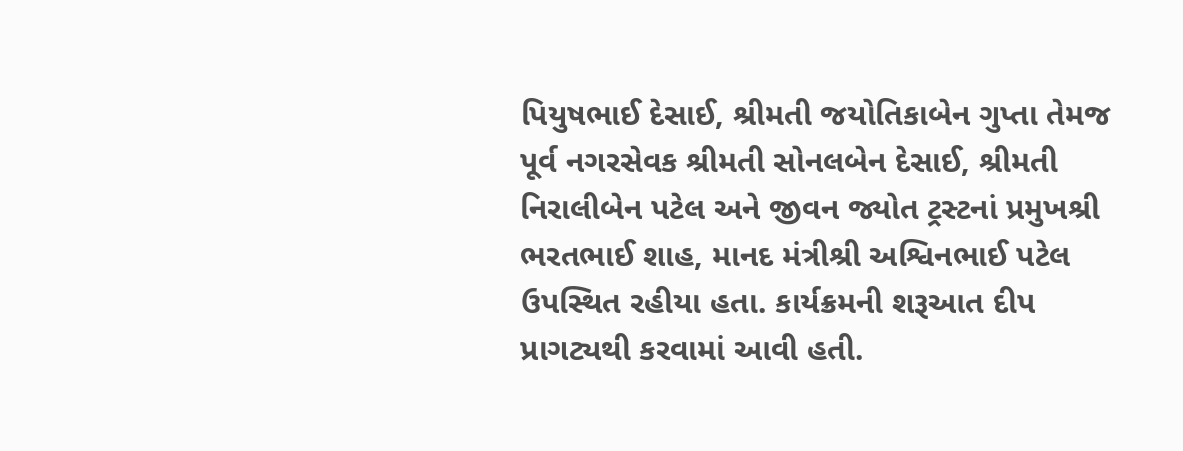પિયુષભાઈ દેસાઈ, શ્રીમતી જયોતિકાબેન ગુપ્તા તેમજ પૂર્વ નગરસેવક શ્રીમતી સોનલબેન દેસાઈ, શ્રીમતી નિરાલીબેન પટેલ અને જીવન જ્યોત ટ્રસ્ટનાં પ્રમુખશ્રી ભરતભાઈ શાહ, માનદ મંત્રીશ્રી અશ્વિનભાઈ પટેલ ઉપસ્થિત રહીયા હતા. કાર્યક્રમની શરૂઆત દીપ પ્રાગટ્યથી કરવામાં આવી હતી.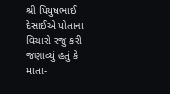શ્રી પિયુષભાઈ દેસાઈએ પોતાના વિચારો રજુ કરી જણાવ્યું હતું કે માતા-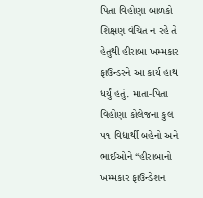પિતા વિહોણા બાળકો શિક્ષણ વંચિત ન રહે તે હેતુથી હીરાબા ખમ્મકાર ફાઉન્ડરને આ કાર્ય હાથ ધર્યું હતું. માતા-પિતા વિહોણા કોલેજના કુલ ૫૧ વિદ્યાર્થી બહેનો અને ભાઈઓને “હીરાબાનો ખમ્મકાર ફાઉન્ડેશન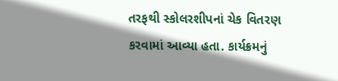તરફથી સ્કોલરશીપનાં ચેક વિતરણ કરવામાં આવ્યા હતા. કાર્યક્રમનું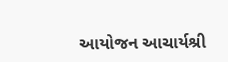આયોજન આચાર્યશ્રી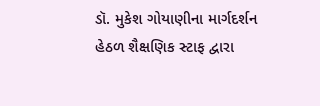ડૉ. મુકેશ ગોયાણીના માર્ગદર્શન હેઠળ શૈક્ષણિક સ્ટાફ દ્વારા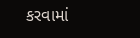કરવામાં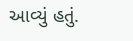આવ્યું હતું.